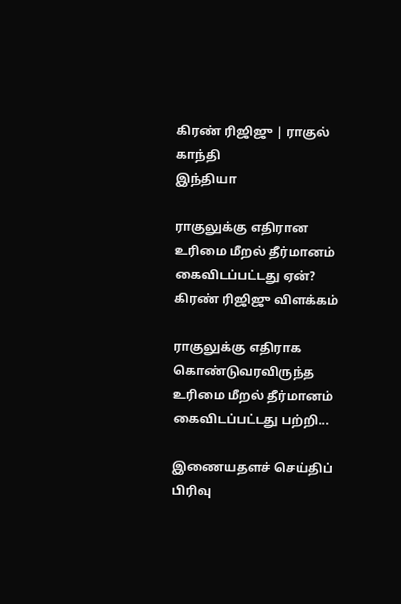கிரண் ரிஜிஜு | ராகுல் காந்தி
இந்தியா

ராகுலுக்கு எதிரான உரிமை மீறல் தீர்மானம் கைவிடப்பட்டது ஏன்? கிரண் ரிஜிஜு விளக்கம்

ராகுலுக்கு எதிராக கொண்டுவரவிருந்த உரிமை மீறல் தீர்மானம் கைவிடப்பட்டது பற்றி...

இணையதளச் செய்திப் பிரிவு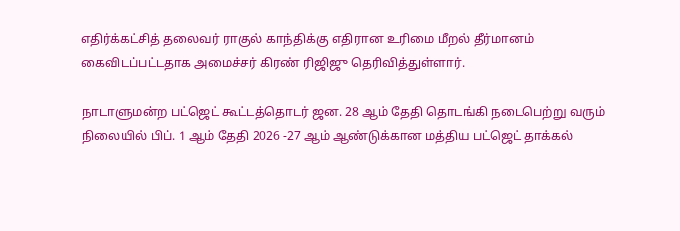எதிர்க்கட்சித் தலைவர் ராகுல் காந்திக்கு எதிரான உரிமை மீறல் தீர்மானம் கைவிடப்பட்டதாக அமைச்சர் கிரண் ரிஜிஜு தெரிவித்துள்ளார்.

நாடாளுமன்ற பட்ஜெட் கூட்டத்தொடர் ஜன. 28 ஆம் தேதி தொடங்கி நடைபெற்று வரும் நிலையில் பிப். 1 ஆம் தேதி 2026 -27 ஆம் ஆண்டுக்கான மத்திய பட்ஜெட் தாக்கல்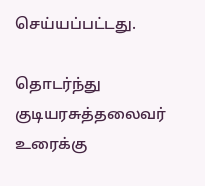செய்யப்பட்டது.

தொடர்ந்து குடியரசுத்தலைவர் உரைக்கு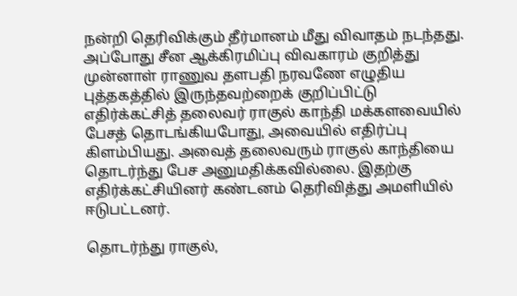நன்றி தெரிவிக்கும் தீர்மானம் மீது விவாதம் நடந்தது. அப்போது சீன ஆக்கிரமிப்பு விவகாரம் குறித்து முன்னாள் ராணுவ தளபதி நரவணே எழுதிய புத்தகத்தில் இருந்தவற்றைக் குறிப்பிட்டு எதிர்க்கட்சித் தலைவர் ராகுல் காந்தி மக்களவையில் பேசத் தொடங்கியபோது, அவையில் எதிர்ப்பு கிளம்பியது. அவைத் தலைவரும் ராகுல் காந்தியை தொடர்ந்து பேச அனுமதிக்கவில்லை. இதற்கு எதிர்க்கட்சியினர் கண்டனம் தெரிவித்து அமளியில் ஈடுபட்டனர்.

தொடர்ந்து ராகுல்,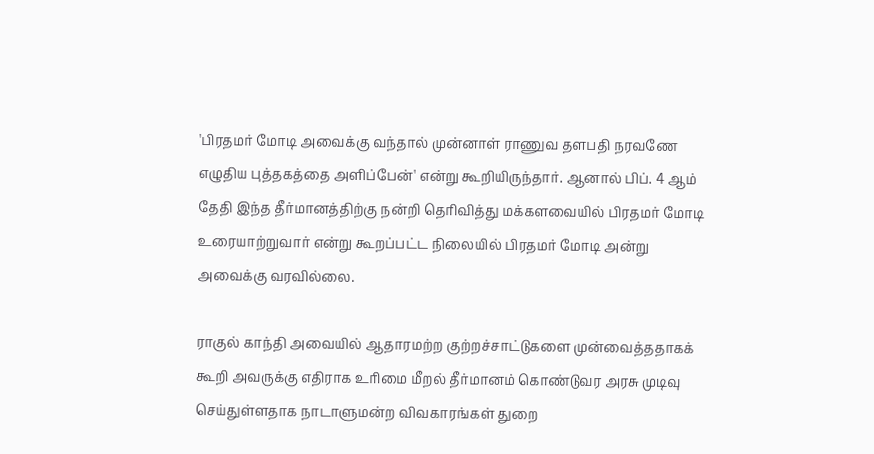'பிரதமர் மோடி அவைக்கு வந்தால் முன்னாள் ராணுவ தளபதி நரவணே எழுதிய புத்தகத்தை அளிப்பேன்' என்று கூறியிருந்தார். ஆனால் பிப். 4 ஆம் தேதி இந்த தீர்மானத்திற்கு நன்றி தெரிவித்து மக்களவையில் பிரதமர் மோடி உரையாற்றுவார் என்று கூறப்பட்ட நிலையில் பிரதமர் மோடி அன்று அவைக்கு வரவில்லை.

ராகுல் காந்தி அவையில் ஆதாரமற்ற குற்றச்சாட்டுகளை முன்வைத்ததாகக் கூறி அவருக்கு எதிராக உரிமை மீறல் தீர்மானம் கொண்டுவர அரசு முடிவு செய்துள்ளதாக நாடாளுமன்ற விவகாரங்கள் துறை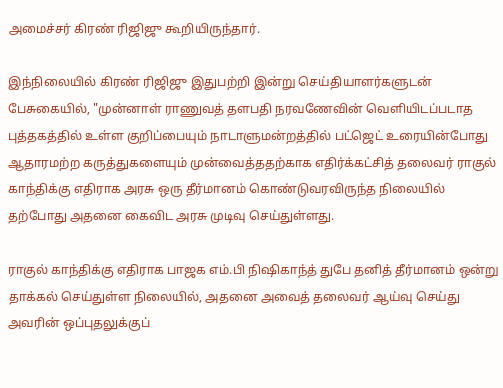அமைச்சர் கிரண் ரிஜிஜு கூறியிருந்தார்.

இந்நிலையில் கிரண் ரிஜிஜு இதுபற்றி இன்று செய்தியாளர்களுடன் பேசுகையில், "முன்னாள் ராணுவத் தளபதி நரவணேவின் வெளியிடப்படாத புத்தகத்தில் உள்ள குறிப்பையும் நாடாளுமன்றத்தில் பட்ஜெட் உரையின்போது ஆதாரமற்ற கருத்துகளையும் முன்வைத்ததற்காக எதிர்க்கட்சித் தலைவர் ராகுல் காந்திக்கு எதிராக அரசு ஒரு தீர்மானம் கொண்டுவரவிருந்த நிலையில் தற்போது அதனை கைவிட அரசு முடிவு செய்துள்ளது.

ராகுல் காந்திக்கு எதிராக பாஜக எம்.பி நிஷிகாந்த் துபே தனித் தீர்மானம் ஒன்று தாக்கல் செய்துள்ள நிலையில், அதனை அவைத் தலைவர் ஆய்வு செய்து அவரின் ஒப்புதலுக்குப்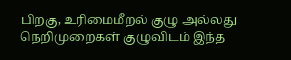பிறகு, உரிமைமீறல் குழு அல்லது நெறிமுறைகள் குழுவிடம் இந்த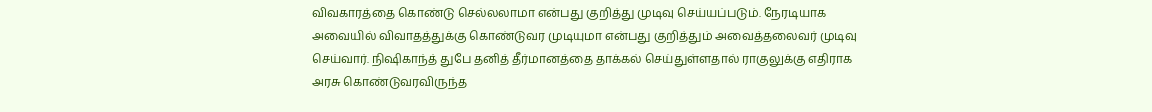விவகாரத்தை கொண்டு செல்லலாமா என்பது குறித்து முடிவு செய்யப்படும். நேரடியாக அவையில் விவாதத்துக்கு கொண்டுவர முடியுமா என்பது குறித்தும் அவைத்தலைவர் முடிவு செய்வார். நிஷிகாந்த் துபே தனித் தீர்மானத்தை தாக்கல் செய்துள்ளதால் ராகுலுக்கு எதிராக அரசு கொண்டுவரவிருந்த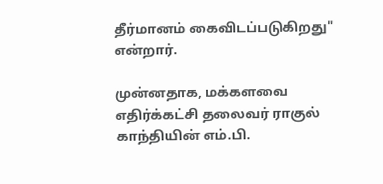தீர்மானம் கைவிடப்படுகிறது" என்றார்.

முன்னதாக, மக்களவை எதிர்க்கட்சி தலைவர் ராகுல் காந்தியின் எம்.பி.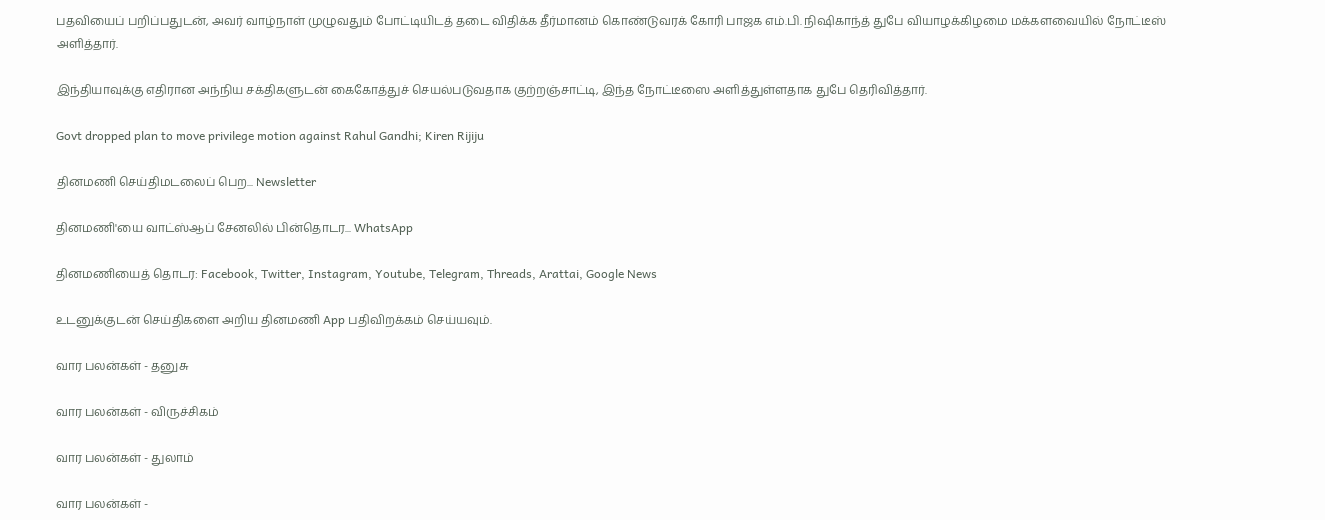பதவியைப் பறிப்பதுடன், அவர் வாழ்நாள் முழுவதும் போட்டியிடத் தடை விதிக்க தீர்மானம் கொண்டுவரக் கோரி பாஜக எம்.பி. நிஷிகாந்த் துபே வியாழக்கிழமை மக்களவையில் நோட்டீஸ் அளித்தார்.

இந்தியாவுக்கு எதிரான அந்நிய சக்திகளுடன் கைகோத்துச் செயல்படுவதாக குற்றஞ்சாட்டி, இந்த நோட்டீஸை அளித்துள்ளதாக துபே தெரிவித்தார்.

Govt dropped plan to move privilege motion against Rahul Gandhi; Kiren Rijiju

தினமணி செய்திமடலைப் பெற... Newsletter

தினமணி'யை வாட்ஸ்ஆப் சேனலில் பின்தொடர... WhatsApp

தினமணியைத் தொடர: Facebook, Twitter, Instagram, Youtube, Telegram, Threads, Arattai, Google News

உடனுக்குடன் செய்திகளை அறிய தினமணி App பதிவிறக்கம் செய்யவும்.

வார பலன்கள் - தனுசு

வார பலன்கள் - விருச்சிகம்

வார பலன்கள் - துலாம்

வார பலன்கள் -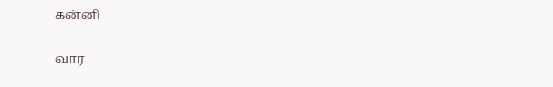கன்னி

வார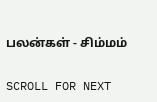பலன்கள் - சிம்மம்

SCROLL FOR NEXT